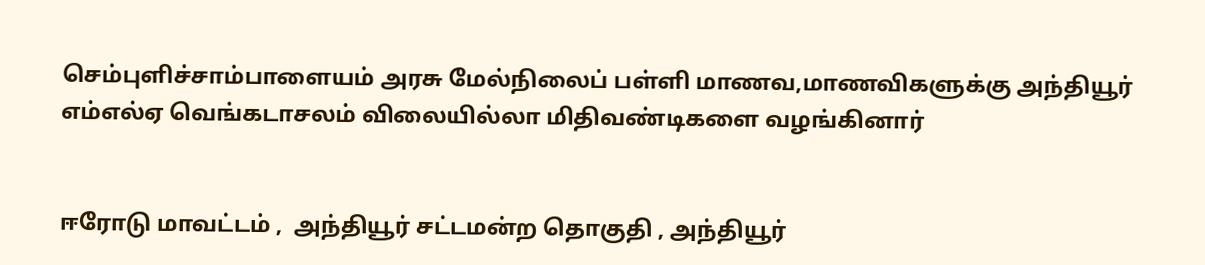செம்புளிச்சாம்பாளையம் அரசு மேல்நிலைப் பள்ளி மாணவ,மாணவிகளுக்கு அந்தியூர் எம்எல்ஏ வெங்கடாசலம் விலையில்லா மிதிவண்டிகளை வழங்கினார்


ஈரோடு மாவட்டம் ,  அந்தியூர் சட்டமன்ற தொகுதி , அந்தியூர்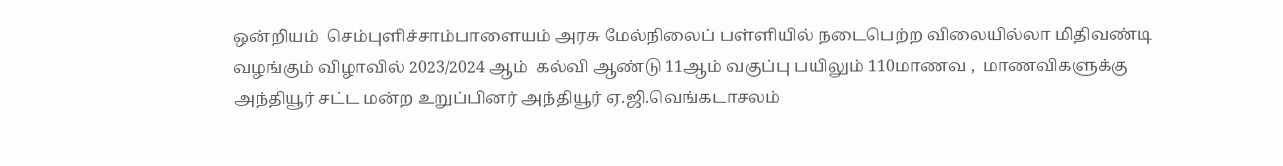ஒன்றியம்  செம்புளிச்சாம்பாளையம் அரசு மேல்நிலைப் பள்ளியில் நடைபெற்ற விலையில்லா மிதிவண்டி வழங்கும் விழாவில் 2023/2024 ஆம்  கல்வி ஆண்டு 11ஆம் வகுப்பு பயிலும் 110மாணவ ,  மாணவிகளுக்கு அந்தியூர் சட்ட மன்ற உறுப்பினர் அந்தியூர் ஏ.ஜி.வெங்கடாசலம்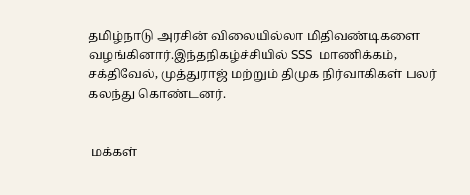தமிழ்நாடு அரசின் விலையில்லா மிதிவண்டிகளை வழங்கினார்.இந்தநிகழ்ச்சியில் SSS  மாணிக்கம், சக்திவேல், முத்துராஜ் மற்றும் திமுக நிர்வாகிகள் பலர் கலந்து கொண்டனர்.


 மக்கள்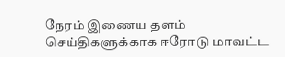நேரம் இணைய தளம் செய்திகளுக்காக ஈரோடு மாவட்ட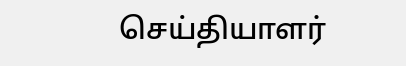செய்தியாளர்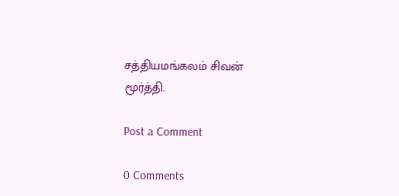சத்தியமங்கலம் சிவன் மூர்த்தி.

Post a Comment

0 Comments